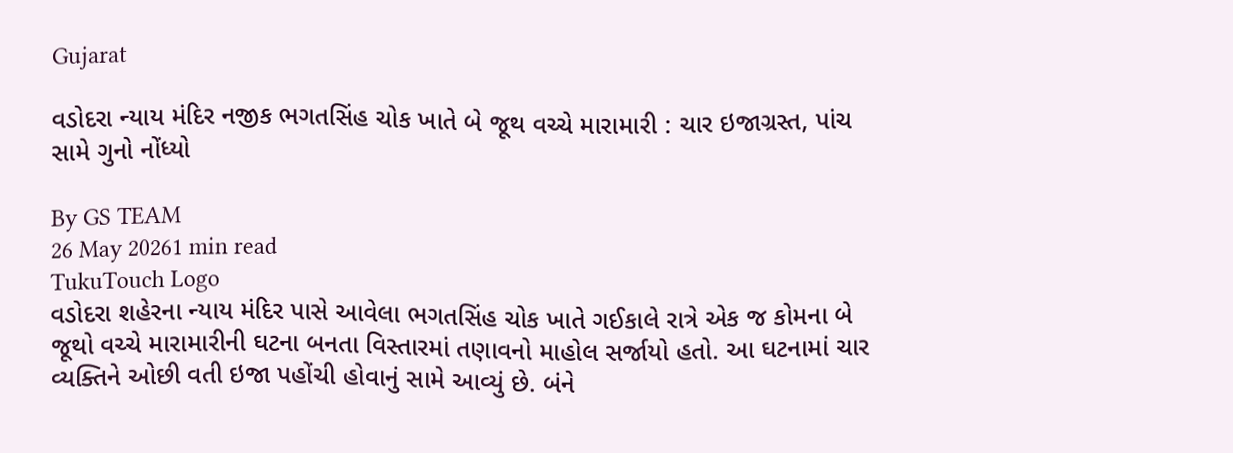Gujarat

વડોદરા ન્યાય મંદિર નજીક ભગતસિંહ ચોક ખાતે બે જૂથ વચ્ચે મારામારી : ચાર ઇજાગ્રસ્ત, પાંચ સામે ગુનો નોંધ્યો

By GS TEAM
26 May 20261 min read
TukuTouch Logo
વડોદરા શહેરના ન્યાય મંદિર પાસે આવેલા ભગતસિંહ ચોક ખાતે ગઈકાલે રાત્રે એક જ કોમના બે જૂથો વચ્ચે મારામારીની ઘટના બનતા વિસ્તારમાં તણાવનો માહોલ સર્જાયો હતો. આ ઘટનામાં ચાર વ્યક્તિને ઓછી વતી ઇજા પહોંચી હોવાનું સામે આવ્યું છે. બંને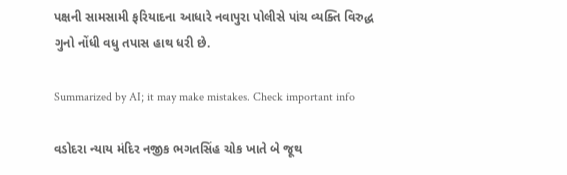પક્ષની સામસામી ફરિયાદના આધારે નવાપુરા પોલીસે પાંચ વ્યક્તિ વિરુદ્ધ ગુનો નોંધી વધુ તપાસ હાથ ધરી છે.

Summarized by AI; it may make mistakes. Check important info

વડોદરા ન્યાય મંદિર નજીક ભગતસિંહ ચોક ખાતે બે જૂથ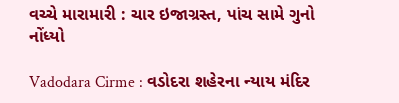વચ્ચે મારામારી : ચાર ઇજાગ્રસ્ત, પાંચ સામે ગુનો નોંધ્યો

Vadodara Cirme : વડોદરા શહેરના ન્યાય મંદિર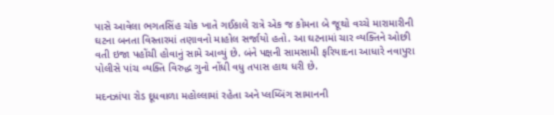પાસે આવેલા ભગતસિંહ ચોક ખાતે ગઈકાલે રાત્રે એક જ કોમના બે જૂથો વચ્ચે મારામારીની ઘટના બનતા વિસ્તારમાં તણાવનો માહોલ સર્જાયો હતો. આ ઘટનામાં ચાર વ્યક્તિને ઓછી વતી ઇજા પહોંચી હોવાનું સામે આવ્યું છે. બંને પક્ષની સામસામી ફરિયાદના આધારે નવાપુરા પોલીસે પાંચ વ્યક્તિ વિરુદ્ધ ગુનો નોંધી વધુ તપાસ હાથ ધરી છે.

મદનઝાંપા રોડ દૂધવાળા મહોલ્લામાં રહેતા અને પ્લમ્બિંગ સામાનની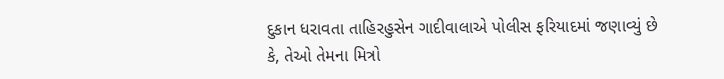દુકાન ધરાવતા તાહિરહુસેન ગાદીવાલાએ પોલીસ ફરિયાદમાં જણાવ્યું છે કે, તેઓ તેમના મિત્રો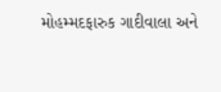મોહમ્મદફારુક ગાદીવાલા અને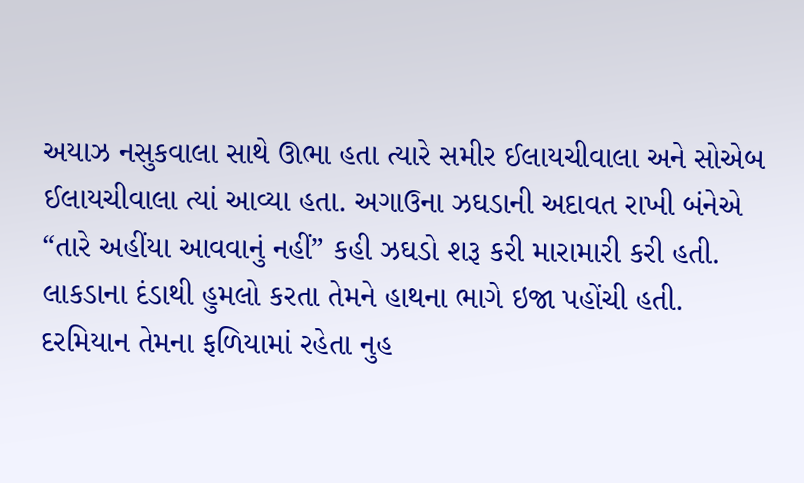અયાઝ નસુકવાલા સાથે ઊભા હતા ત્યારે સમીર ઈલાયચીવાલા અને સોએબ ઈલાયચીવાલા ત્યાં આવ્યા હતા. અગાઉના ઝઘડાની અદાવત રાખી બંનેએ “તારે અહીંયા આવવાનું નહીં” કહી ઝઘડો શરૂ કરી મારામારી કરી હતી. લાકડાના દંડાથી હુમલો કરતા તેમને હાથના ભાગે ઇજા પહોંચી હતી. દરમિયાન તેમના ફળિયામાં રહેતા નુહ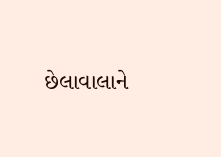છેલાવાલાને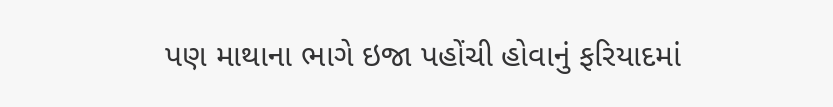પણ માથાના ભાગે ઇજા પહોંચી હોવાનું ફરિયાદમાં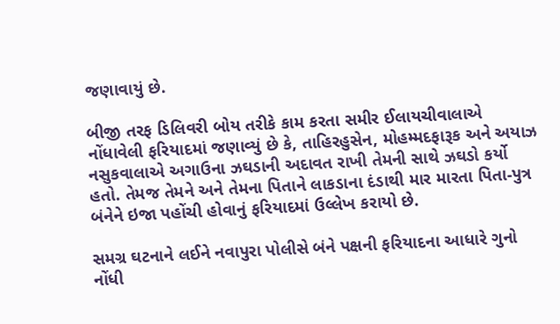જણાવાયું છે.

બીજી તરફ ડિલિવરી બોય તરીકે કામ કરતા સમીર ઈલાયચીવાલાએ નોંધાવેલી ફરિયાદમાં જણાવ્યું છે કે, તાહિરહુસેન, મોહમ્મદફારૂક અને અયાઝ નસુકવાલાએ અગાઉના ઝઘડાની અદાવત રાખી તેમની સાથે ઝઘડો કર્યો હતો. તેમજ તેમને અને તેમના પિતાને લાકડાના દંડાથી માર મારતા પિતા-પુત્ર બંનેને ઇજા પહોંચી હોવાનું ફરિયાદમાં ઉલ્લેખ કરાયો છે.

સમગ્ર ઘટનાને લઈને નવાપુરા પોલીસે બંને પક્ષની ફરિયાદના આધારે ગુનો નોંધી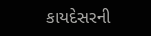કાયદેસરની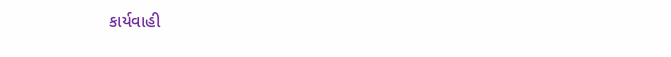કાર્યવાહી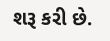શરૂ કરી છે.